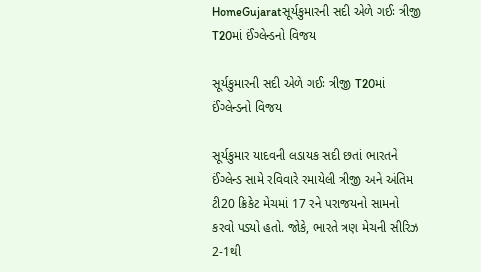HomeGujaratસૂર્યકુમારની સદી એળે ગઈઃ ત્રીજી T20માં ઈંગ્લેન્ડનો વિજય

સૂર્યકુમારની સદી એળે ગઈઃ ત્રીજી T20માં ઈંગ્લેન્ડનો વિજય

સૂર્યકુમાર યાદવની લડાયક સદી છતાં ભારતને ઈંગ્લેન્ડ સામે રવિવારે રમાયેલી ત્રીજી અને અંતિમ ટી20 ક્રિકેટ મેચમાં 17 રને પરાજયનો સામનો કરવો પડ્યો હતો. જોકે, ભારતે ત્રણ મેચની સીરિઝ 2-1થી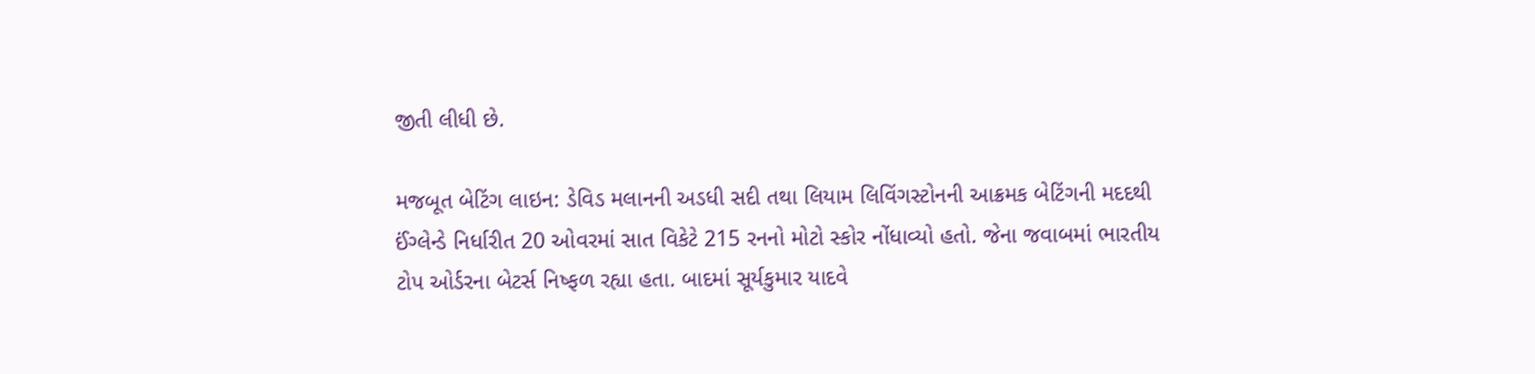જીતી લીધી છે.

મજબૂત બેટિંગ લાઇન: ડેવિડ મલાનની અડધી સદી તથા લિયામ લિવિંગસ્ટોનની આક્રમક બેટિંગની મદદથી ઈંગ્લેન્ડે નિર્ધારીત 20 ઓવરમાં સાત વિકેટે 215 રનનો મોટો સ્કોર નોંધાવ્યો હતો. જેના જવાબમાં ભારતીય ટોપ ઓર્ડરના બેટર્સ નિષ્ફળ રહ્યા હતા. બાદમાં સૂર્યકુમાર યાદવે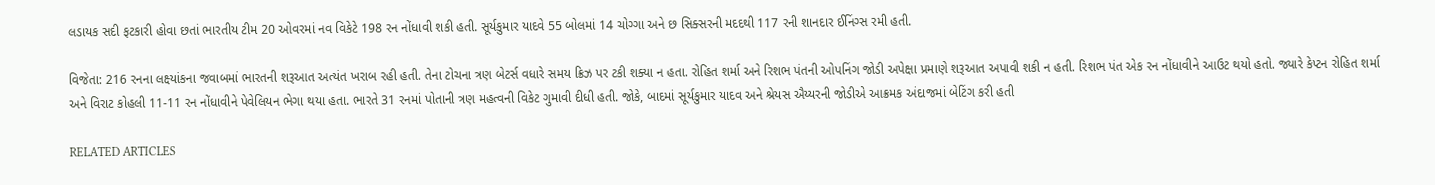લડાયક સદી ફટકારી હોવા છતાં ભારતીય ટીમ 20 ઓવરમાં નવ વિકેટે 198 રન નોંધાવી શકી હતી. સૂર્યકુમાર યાદવે 55 બોલમાં 14 ચોગ્ગા અને છ સિક્સરની મદદથી 117 રની શાનદાર ઈનિંગ્સ રમી હતી.

વિજેતા: 216 રનના લક્ષ્યાંકના જવાબમાં ભારતની શરૂઆત અત્યંત ખરાબ રહી હતી. તેના ટોચના ત્રણ બેટર્સ વધારે સમય ક્રિઝ પર ટકી શક્યા ન હતા. રોહિત શર્મા અને રિશભ પંતની ઓપનિંગ જોડી અપેક્ષા પ્રમાણે શરૂઆત અપાવી શકી ન હતી. રિશભ પંત એક રન નોંધાવીને આઉટ થયો હતો. જ્યારે કેપ્ટન રોહિત શર્મા અને વિરાટ કોહલી 11-11 રન નોંધાવીને પેવેલિયન ભેગા થયા હતા. ભારતે 31 રનમાં પોતાની ત્રણ મહત્વની વિકેટ ગુમાવી દીધી હતી. જોકે, બાદમાં સૂર્યકુમાર યાદવ અને શ્રેયસ ઐય્યરની જોડીએ આક્રમક અંદાજમાં બેટિંગ કરી હતી

RELATED ARTICLES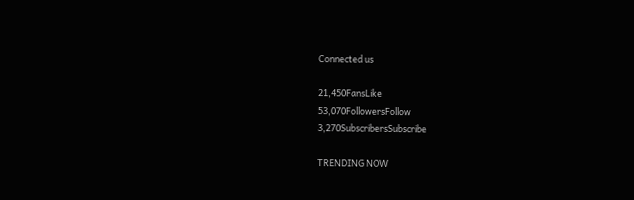Connected us

21,450FansLike
53,070FollowersFollow
3,270SubscribersSubscribe

TRENDING NOW